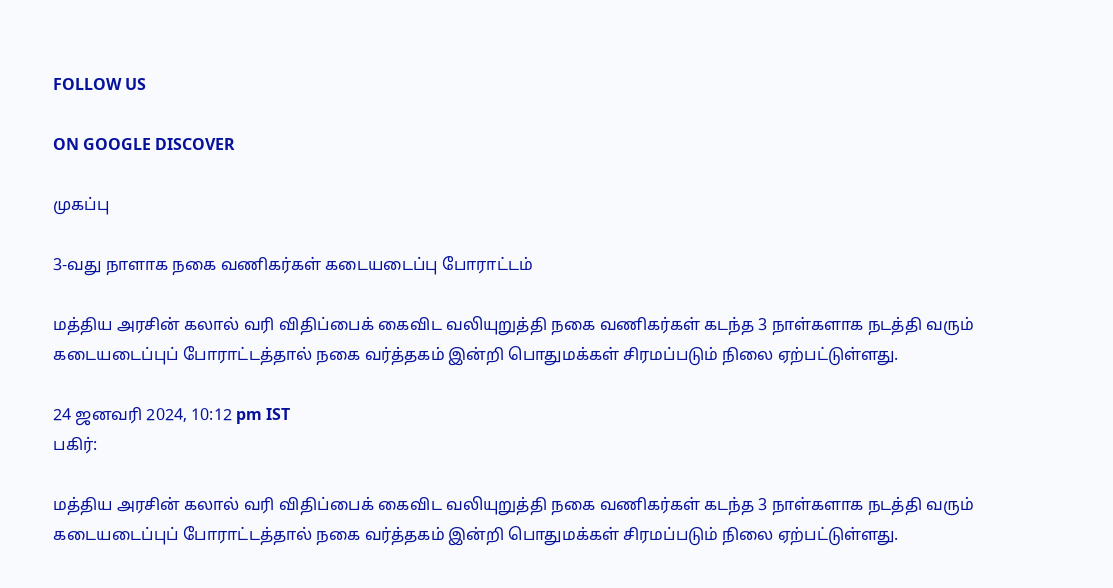FOLLOW US

ON GOOGLE DISCOVER

முகப்பு

3-வது நாளாக நகை வணிகர்கள் கடையடைப்பு போராட்டம்

மத்திய அரசின் கலால் வரி விதிப்பைக் கைவிட வலியுறுத்தி நகை வணிகர்கள் கடந்த 3 நாள்களாக நடத்தி வரும் கடையடைப்புப் போராட்டத்தால் நகை வர்த்தகம் இன்றி பொதுமக்கள் சிரமப்படும் நிலை ஏற்பட்டுள்ளது.

24 ஜனவரி 2024, 10:12 pm IST
பகிர்:

மத்திய அரசின் கலால் வரி விதிப்பைக் கைவிட வலியுறுத்தி நகை வணிகர்கள் கடந்த 3 நாள்களாக நடத்தி வரும் கடையடைப்புப் போராட்டத்தால் நகை வர்த்தகம் இன்றி பொதுமக்கள் சிரமப்படும் நிலை ஏற்பட்டுள்ளது.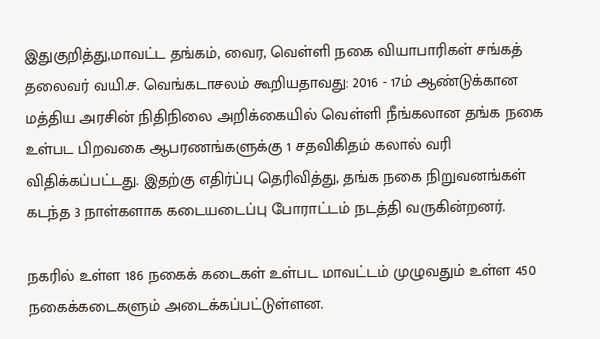இதுகுறித்து,மாவட்ட தங்கம், வைர, வெள்ளி நகை வியாபாரிகள் சங்கத் தலைவர் வயி.ச. வெங்கடாசலம் கூறியதாவது: 2016 - 17ம் ஆண்டுக்கான மத்திய அரசின் நிதிநிலை அறிக்கையில் வெள்ளி நீங்கலான தங்க நகை உள்பட பிறவகை ஆபரணங்களுக்கு 1 சதவிகிதம் கலால் வரி விதிக்கப்பட்டது. இதற்கு எதிர்ப்பு தெரிவித்து, தங்க நகை நிறுவனங்கள் கடந்த 3 நாள்களாக கடையடைப்பு போராட்டம் நடத்தி வருகின்றனர்.

நகரில் உள்ள 186 நகைக் கடைகள் உள்பட மாவட்டம் முழுவதும் உள்ள 450 நகைக்கடைகளும் அடைக்கப்பட்டுள்ளன.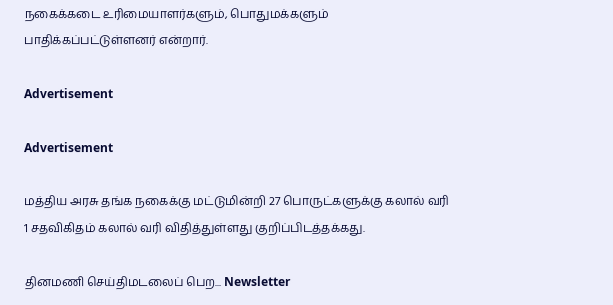நகைக்கடை உரிமையாளர்களும், பொதுமக்களும் பாதிக்கப்பட்டுள்ளனர் என்றார்.

Advertisement

Advertisement

மத்திய அரசு தங்க நகைக்கு மட்டுமின்றி 27 பொருட்களுக்கு கலால் வரி 1 சதவிகிதம் கலால் வரி விதித்துள்ளது குறிப்பிடத்தக்கது.

தினமணி செய்திமடலைப் பெற... Newsletter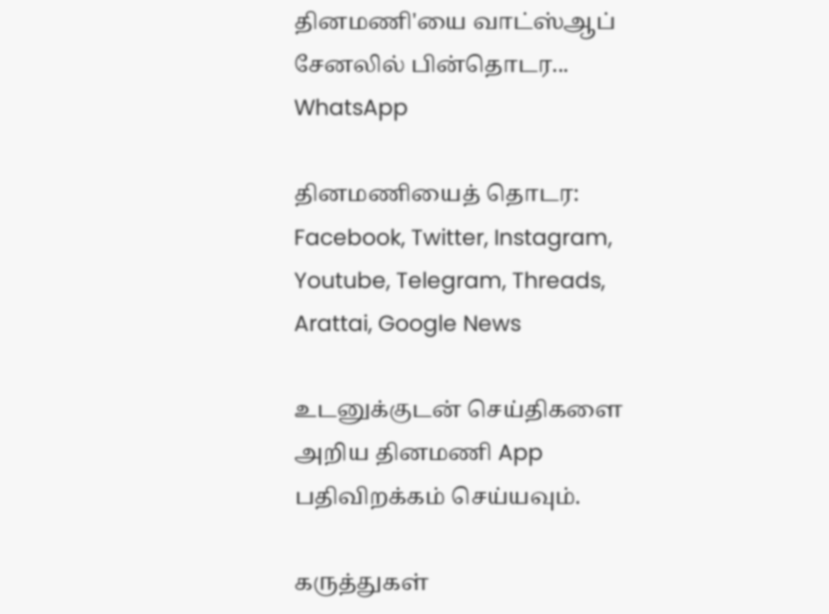தினமணி'யை வாட்ஸ்ஆப் சேனலில் பின்தொடர... WhatsApp

தினமணியைத் தொடர: Facebook, Twitter, Instagram, Youtube, Telegram, Threads, Arattai, Google News

உடனுக்குடன் செய்திகளை அறிய தினமணி App பதிவிறக்கம் செய்யவும்.

கருத்துகள்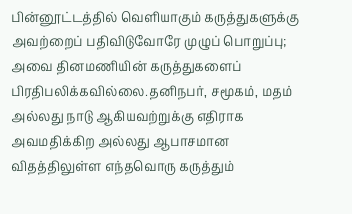பின்னூட்டத்தில் வெளியாகும் கருத்துகளுக்கு அவற்றைப் பதிவிடுவோரே முழுப் பொறுப்பு; அவை தினமணியின் கருத்துகளைப் பிரதிபலிக்கவில்லை.தனிநபர், சமூகம், மதம் அல்லது நாடு ஆகியவற்றுக்கு எதிராக அவமதிக்கிற அல்லது ஆபாசமான விதத்திலுள்ள எந்தவொரு கருத்தும்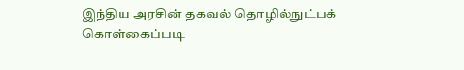இந்திய அரசின் தகவல் தொழில்நுட்பக் கொள்கைப்படி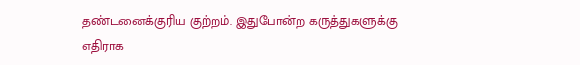தண்டனைக்குரிய குற்றம். இதுபோன்ற கருத்துகளுக்கு எதிராக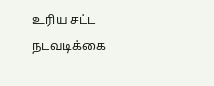உரிய சட்ட நடவடிக்கை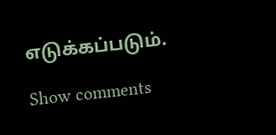எடுக்கப்படும்.

Show comments